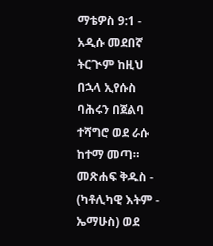ማቴዎስ 9:1 - አዲሱ መደበኛ ትርጒም ከዚህ በኋላ ኢየሱስ ባሕሩን በጀልባ ተሻግሮ ወደ ራሱ ከተማ መጣ። መጽሐፍ ቅዱስ - (ካቶሊካዊ እትም - ኤማሁስ) ወደ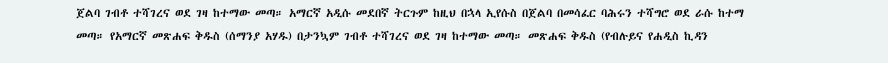ጀልባ ገብቶ ተሻገረና ወደ ገዛ ከተማው መጣ። አማርኛ አዲሱ መደበኛ ትርጉም ከዚህ በኋላ ኢየሱስ በጀልባ በመሳፈር ባሕሩን ተሻግሮ ወደ ራሱ ከተማ መጣ። የአማርኛ መጽሐፍ ቅዱስ (ሰማንያ አሃዱ) በታንኳም ገብቶ ተሻገረና ወደ ገዛ ከተማው መጣ። መጽሐፍ ቅዱስ (የብሉይና የሐዲስ ኪዳን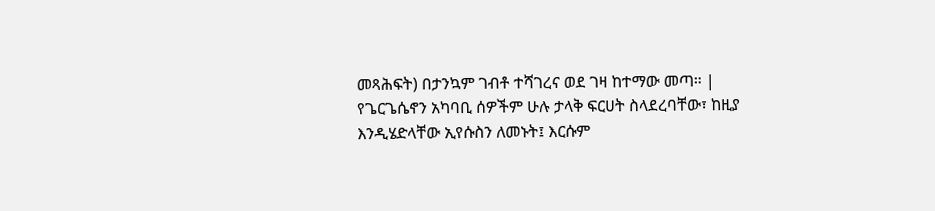መጻሕፍት) በታንኳም ገብቶ ተሻገረና ወደ ገዛ ከተማው መጣ። |
የጌርጌሴኖን አካባቢ ሰዎችም ሁሉ ታላቅ ፍርሀት ስላደረባቸው፣ ከዚያ እንዲሄድላቸው ኢየሱስን ለመኑት፤ እርሱም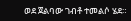ወደ ጀልባው ገብቶ ተመልሶ ሄደ።